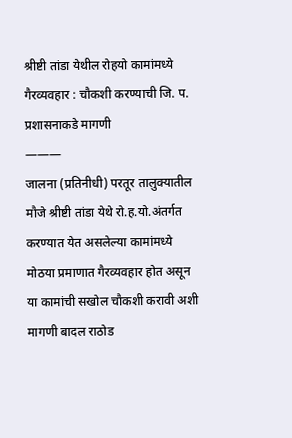श्रीष्टी तांडा येथील रोहयो कामांमध्ये गैरव्यवहार : चौकशी करण्याची जि. प. प्रशासनाकडे मागणी
———
जालना (प्रतिनीधी) परतूर तालुक्यातील मौजे श्रीष्टी तांडा येथे रो.ह.यो.अंतर्गत करण्यात येत असलेल्या कामांमध्ये मोठया प्रमाणात गैरव्यवहार होत असून या कामांची सखोल चौकशी करावी अशी मागणी बादल राठोड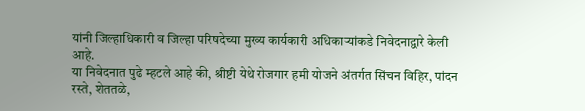यांनी जिल्हाधिकारी व जिल्हा परिषदेच्या मुख्य कार्यकारी अधिकाऱ्यांकडे निवेदनाद्वारे केली आहे.
या निवेदनात पुढे म्हटले आहे की, श्रीष्टी येथे रोजगार हमी योजने अंतर्गत सिंचन विहिर, पांदन रस्ते, शेततळे,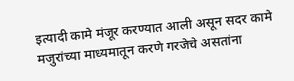इत्यादी कामे मंजूर करण्यात आली असून सदर कामे मजुरांच्या माध्यमातून करणे गरजेचे असतांना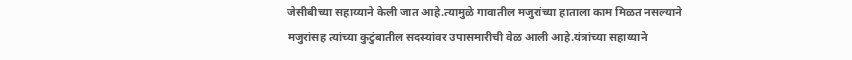जेसीबीच्या सहाय्याने केली जात आहे.त्यामुळे गावातील मजुरांच्या हाताला काम मिळत नसल्याने मजुरांसह त्यांच्या कुटुंबातील सदस्यांवर उपासमारीची वेळ आली आहे.यंत्रांच्या सहाय्याने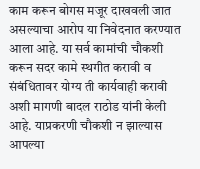काम करून बोगस मजूर दाखवली जात असल्याचा आरोप या निवेदनात करण्यात आला आहे. या सर्व कामांची चौकशी करून सदर कामे स्थगीत करावी व संबंधितावर योग्य ती कार्यवाही करावी अशी मागणी बादल राठोड यांनी केली आहे. याप्रकरणी चौकशी न झाल्यास आपल्या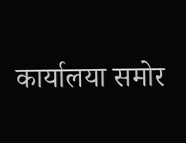कार्यालया समोर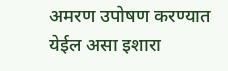अमरण उपोषण करण्यात येईल असा इशारा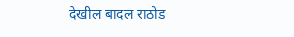देखील बादल राठोड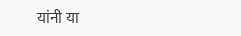यांनी या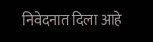निवेदनात दिला आहे